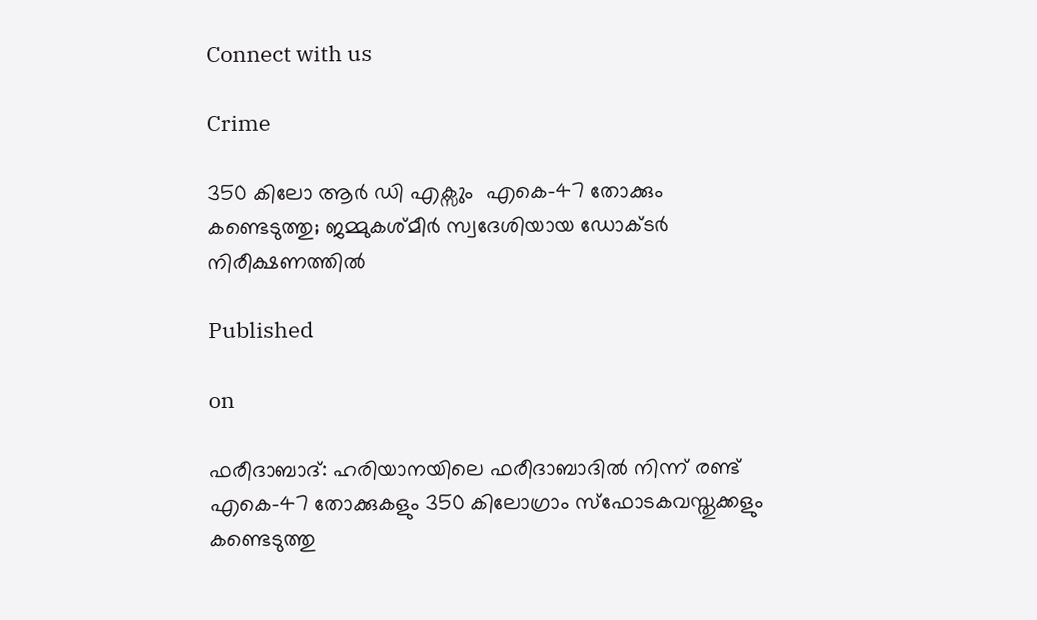Connect with us

Crime

350 കിലോ ആർ ഡി എക്സും  എകെ-47 തോക്കും കണ്ടെടുത്തു; ജമ്മുകശ്മീര്‍ സ്വദേശിയായ ഡോക്ടര്‍ നിരീക്ഷണത്തിൽ

Published

on

ഫരീദാബാദ്: ഹരിയാനയിലെ ഫരീദാബാദില്‍ നിന്ന് രണ്ട് എകെ-47 തോക്കുകളും 350 കിലോഗ്രാം സ്‌ഫോടകവസ്തുക്കളും കണ്ടെടുത്തു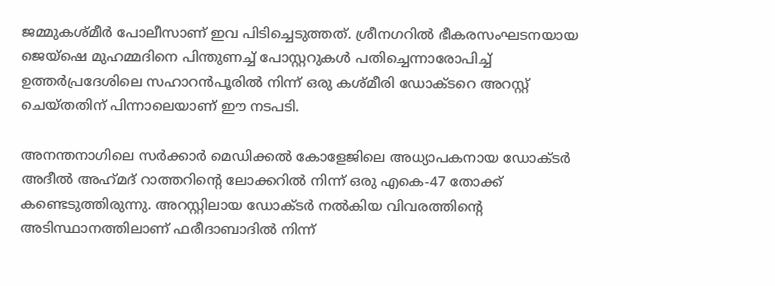ജമ്മുകശ്മീര്‍ പോലീസാണ് ഇവ പിടിച്ചെടുത്തത്. ശ്രീനഗറില്‍ ഭീകരസംഘടനയായ ജെയ്ഷെ മുഹമ്മദിനെ പിന്തുണച്ച് പോസ്റ്ററുകള്‍ പതിച്ചെന്നാരോപിച്ച് ഉത്തര്‍പ്രദേശിലെ സഹാറന്‍പൂരില്‍ നിന്ന് ഒരു കശ്മീരി ഡോക്ടറെ അറസ്റ്റ് ചെയ്തതിന് പിന്നാലെയാണ് ഈ നടപടി.

അനന്തനാഗിലെ സർക്കാർ മെഡിക്കല്‍ കോളേജിലെ അധ്യാപകനായ ഡോക്ടര്‍ അദീല്‍ അഹ്‌മദ് റാത്തറിന്റെ ലോക്കറില്‍ നിന്ന് ഒരു എകെ-47 തോക്ക് കണ്ടെടുത്തിരുന്നു. അറസ്റ്റിലായ ഡോക്ടര്‍ നല്‍കിയ വിവരത്തിന്റെ അടിസ്ഥാനത്തിലാണ് ഫരീദാബാദില്‍ നിന്ന്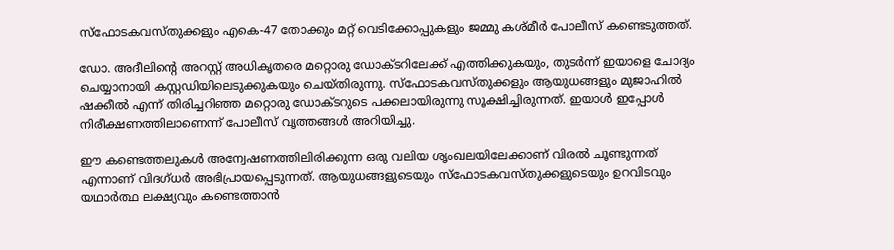സ്‌ഫോടകവസ്തുക്കളും എകെ-47 തോക്കും മറ്റ് വെടിക്കോപ്പുകളും ജമ്മു കശ്മീര്‍ പോലീസ് കണ്ടെടുത്തത്.

ഡോ. അദീലിന്റെ അറസ്റ്റ് അധികൃതരെ മറ്റൊരു ഡോക്ടറിലേക്ക് എത്തിക്കുകയും, തുടര്‍ന്ന് ഇയാളെ ചോദ്യം ചെയ്യാനായി കസ്റ്റഡിയിലെടുക്കുകയും ചെയ്തിരുന്നു. സ്‌ഫോടകവസ്തുക്കളും ആയുധങ്ങളും മുജാഹില്‍ ഷക്കീല്‍ എന്ന് തിരിച്ചറിഞ്ഞ മറ്റൊരു ഡോക്ടറുടെ പക്കലായിരുന്നു സൂക്ഷിച്ചിരുന്നത്. ഇയാള്‍ ഇപ്പോള്‍ നിരീക്ഷണത്തിലാണെന്ന് പോലീസ് വൃത്തങ്ങള്‍ അറിയിച്ചു.

ഈ കണ്ടെത്തലുകള്‍ അന്വേഷണത്തിലിരിക്കുന്ന ഒരു വലിയ ശൃംഖലയിലേക്കാണ് വിരല്‍ ചൂണ്ടുന്നത് എന്നാണ് വിദഗ്ധര്‍ അഭിപ്രായപ്പെടുന്നത്. ആയുധങ്ങളുടെയും സ്‌ഫോടകവസ്തുക്കളുടെയും ഉറവിടവും യഥാര്‍ത്ഥ ലക്ഷ്യവും കണ്ടെത്താന്‍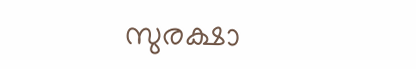സുരക്ഷാ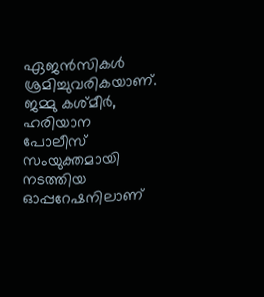ഏജന്‍സികള്‍ ശ്രമിച്ചുവരികയാണ്. ജമ്മു കശ്മീര്‍, ഹരിയാന പോലീസ് സംയുക്തമായി നടത്തിയ ഓപ്പറേഷനിലാണ്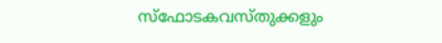സ്‌ഫോടകവസ്തുക്കളും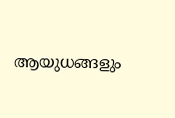ആയുധങ്ങളും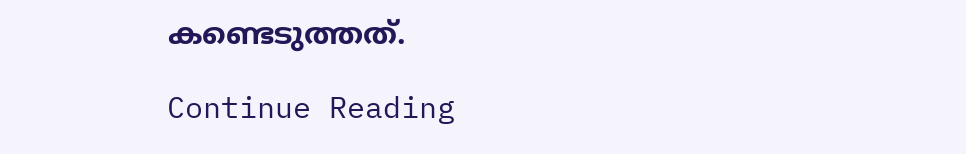കണ്ടെടുത്തത്.

Continue Reading